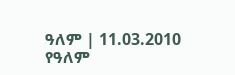ዓለም | 11.03.2010
የዓለም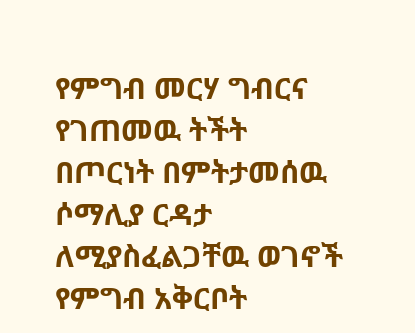የምግብ መርሃ ግብርና የገጠመዉ ትችት
በጦርነት በምትታመሰዉ ሶማሊያ ርዳታ ለሚያስፈልጋቸዉ ወገኖች የምግብ አቅርቦት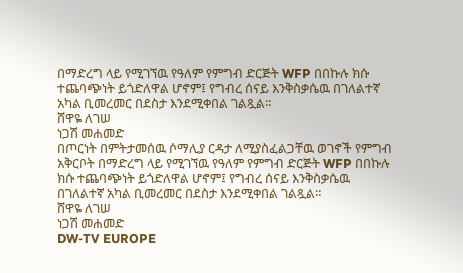በማድረግ ላይ የሚገኘዉ የዓለም የምግብ ድርጅት WFP በበኩሉ ክሱ ተጨባጭነት ይጎድለዋል ሆኖም፤ የግብረ ሰናይ እንቅስቃሴዉ በገለልተኛ አካል ቢመረመር በደስታ እንደሚቀበል ገልጿል።
ሸዋዬ ለገሠ
ነጋሽ መሐመድ
በጦርነት በምትታመሰዉ ሶማሊያ ርዳታ ለሚያስፈልጋቸዉ ወገኖች የምግብ አቅርቦት በማድረግ ላይ የሚገኘዉ የዓለም የምግብ ድርጅት WFP በበኩሉ ክሱ ተጨባጭነት ይጎድለዋል ሆኖም፤ የግብረ ሰናይ እንቅስቃሴዉ በገለልተኛ አካል ቢመረመር በደስታ እንደሚቀበል ገልጿል።
ሸዋዬ ለገሠ
ነጋሽ መሐመድ
DW-TV EUROPE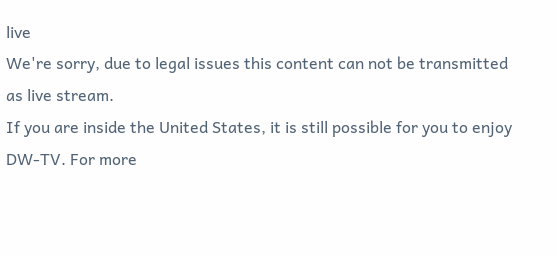live
We're sorry, due to legal issues this content can not be transmitted as live stream.
If you are inside the United States, it is still possible for you to enjoy DW-TV. For more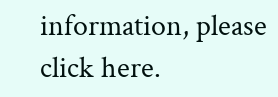information, please click here.